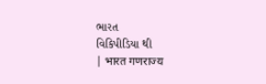ભારત
વિકિપીડિયા થી
| भारत गणराज्य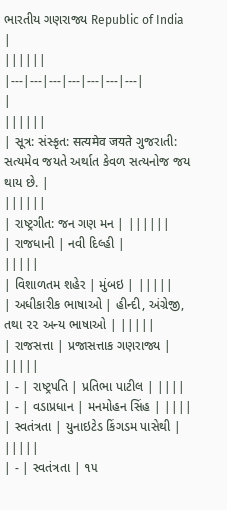ભારતીય ગણરાજ્ય Republic of India |
||||||
|---|---|---|---|---|---|---|
|
||||||
| સૂત્ર: સંસ્કૃત: सत्यमेव जयते ગુજરાતી: સત્યમેવ જયતે અર્થાત કેવળ સત્યનોજ જય થાય છે. |
||||||
| રાષ્ટ્રગીત: જન ગણ મન | ||||||
| રાજધાની | નવી દિલ્હી |
|||||
| વિશાળતમ શહેર | મુંબઇ | |||||
| અધીકારીક ભાષાઓ | હીન્દી, અંગ્રેજી, તથા ૨૨ અન્ય ભાષાઓ | |||||
| રાજસત્તા | પ્રજાસત્તાક ગણરાજ્ય | |||||
| - | રાષ્ટ્રપતિ | પ્રતિભા પાટીલ | ||||
| - | વડાપ્રધાન | મનમોહન સિંહ | ||||
| સ્વતંત્રતા | યુનાઇટેડ કિંગડમ પાસેથી | |||||
| - | સ્વતંત્રતા | ૧૫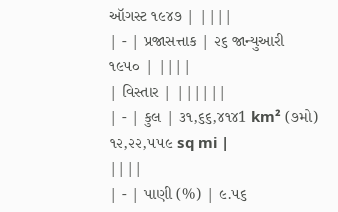ઑગસ્ટ ૧૯૪૭ | ||||
| - | પ્રજાસત્તાક | ૨૬ જાન્યુઆરી ૧૯૫૦ | ||||
| વિસ્તાર | ||||||
| - | કુલ | ૩૧,૬૬,૪૧૪1 km² (૭મો) ૧૨,૨૨,૫૫૯ sq mi |
||||
| - | પાણી (%) | ૯.૫૬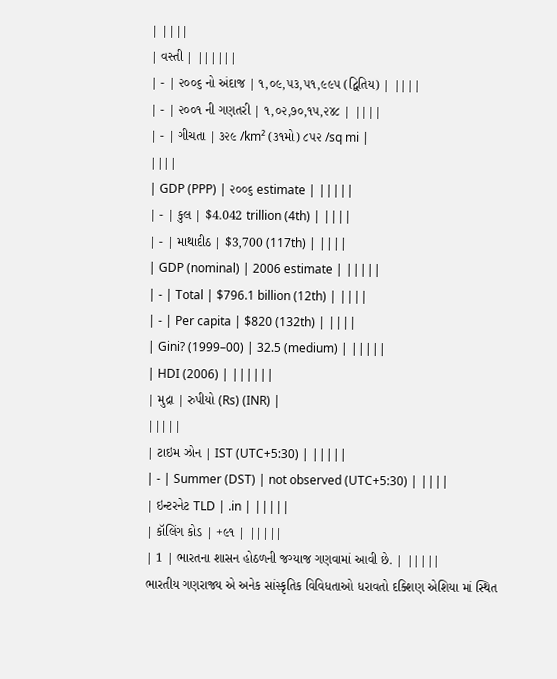| ||||
| વસ્તી | ||||||
| - | ૨૦૦૬ નો અંદાજ | ૧,૦૯,૫૩,૫૧,૯૯૫ (દ્વિતિય) | ||||
| - | ૨૦૦૧ ની ગણતરી | ૧,૦૨,૭૦,૧૫,૨૪૮ | ||||
| - | ગીચતા | ૩૨૯ /km² (૩૧મો) ૮૫૨ /sq mi |
||||
| GDP (PPP) | ૨૦૦૬ estimate | |||||
| - | કુલ | $4.042 trillion (4th) | ||||
| - | માથાદીઠ | $3,700 (117th) | ||||
| GDP (nominal) | 2006 estimate | |||||
| - | Total | $796.1 billion (12th) | ||||
| - | Per capita | $820 (132th) | ||||
| Gini? (1999–00) | 32.5 (medium) | |||||
| HDI (2006) | ||||||
| મુદ્રા | રુપીયો (Rs) (INR) |
|||||
| ટાઇમ ઝોન | IST (UTC+5:30) | |||||
| - | Summer (DST) | not observed (UTC+5:30) | ||||
| ઇન્ટરનેટ TLD | .in | |||||
| કૉલિંગ કોડ | +૯૧ | |||||
| 1 | ભારતના શાસન હોઠળની જગ્યાજ ગણવામાં આવી છે. | |||||
ભારતીય ગણરાજ્ય એ અનેક સાંસ્કૃતિક વિવિધતાઓ ધરાવતો દક્શિણ એશિયા માં સ્થિત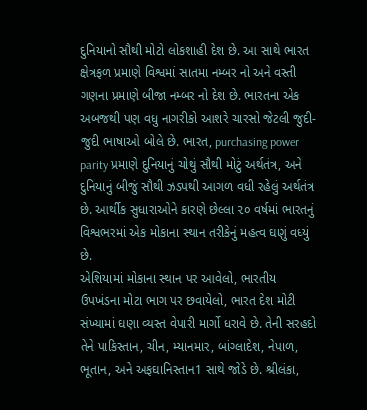દુનિયાનો સૌથી મોટો લોકશાહી દેશ છે. આ સાથે ભારત ક્ષેત્રફળ પ્રમાણે વિશ્વમાં સાતમા નમ્બર નો અને વસ્તી ગણના પ્રમાણે બીજા નમ્બર નો દેશ છે. ભારતના એક અબજથી પણ વધુ નાગરીકો આશરે ચારસો જેટલી જુદી-જુદી ભાષાઓ બોલે છે. ભારત, purchasing power parity પ્રમાણે દુનિયાનું ચોથું સૌથી મોટું અર્થતંત્ર, અને દુનિયાનું બીજું સૌથી ઝડપથી આગળ વધી રહેલું અર્થતંત્ર છે. આર્થીક સુધારાઓને કારણે છેલ્લા ૨૦ વર્ષમાં ભારતનું વિશ્વભરમાં એક મોકાના સ્થાન તરીકેનું મહત્વ ઘણું વધ્યું છે.
એશિયામાં મોકાના સ્થાન પર આવેલો, ભારતીય ઉપખંડના મોટા ભાગ પર છવાયેલો, ભારત દેશ મોટી સંખ્યામાં ઘણા વ્યસ્ત વેપારી માર્ગો ધરાવે છે. તેની સરહદો તેને પાકિસ્તાન, ચીન, મ્યાનમાર, બાંગ્લાદેશ, નેપાળ, ભૂતાન, અને અફઘાનિસ્તાન1 સાથે જોડે છે. શ્રીલંકા,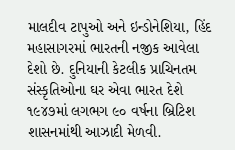માલદીવ ટાપુઓ અને ઇન્ડોનેશિયા, હિંદ મહાસાગરમાં ભારતની નજીક આવેલા દેશો છે. દુનિયાની કેટલીક પ્રાચિનતમ સંસ્કૃતિઓના ઘર એવા ભારત દેશે ૧૯૪૭માં લગભગ ૯૦ વર્ષના બ્રિટિશ શાસનમાંથી આઝાદી મેળવી.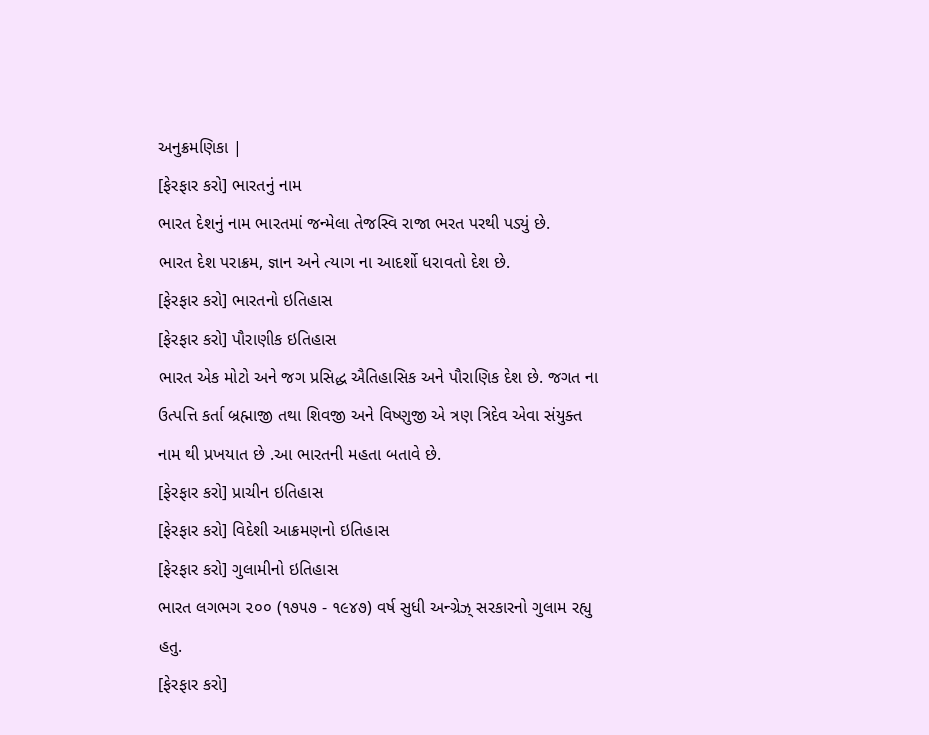અનુક્રમણિકા |
[ફેરફાર કરો] ભારતનું નામ
ભારત દેશનું નામ ભારતમાં જન્મેલા તેજસ્વિ રાજા ભરત પરથી પડ્યું છે.
ભારત દેશ પરાક્રમ, જ્ઞાન અને ત્યાગ ના આદર્શો ધરાવતો દેશ છે.
[ફેરફાર કરો] ભારતનો ઇતિહાસ
[ફેરફાર કરો] પૌરાણીક ઇતિહાસ
ભારત એક મોટો અને જગ પ્રસિદ્ધ ઐતિહાસિક અને પૌરાણિક દેશ છે. જગત ના ઉત્પત્તિ કર્તા બ્રહ્માજી તથા શિવજી અને વિષ્ણુજી એ ત્રણ ત્રિદેવ એવા સંયુક્ત નામ થી પ્રખયાત છે .આ ભારતની મહતા બતાવે છે.
[ફેરફાર કરો] પ્રાચીન ઇતિહાસ
[ફેરફાર કરો] વિદેશી આક્રમણનો ઇતિહાસ
[ફેરફાર કરો] ગુલામીનો ઇતિહાસ
ભારત લગભગ ૨૦૦ (૧૭૫૭ - ૧૯૪૭) વર્ષ સુધી અન્ગ્રેઝ્ સરકારનો ગુલામ રહ્યુ હતુ.
[ફેરફાર કરો]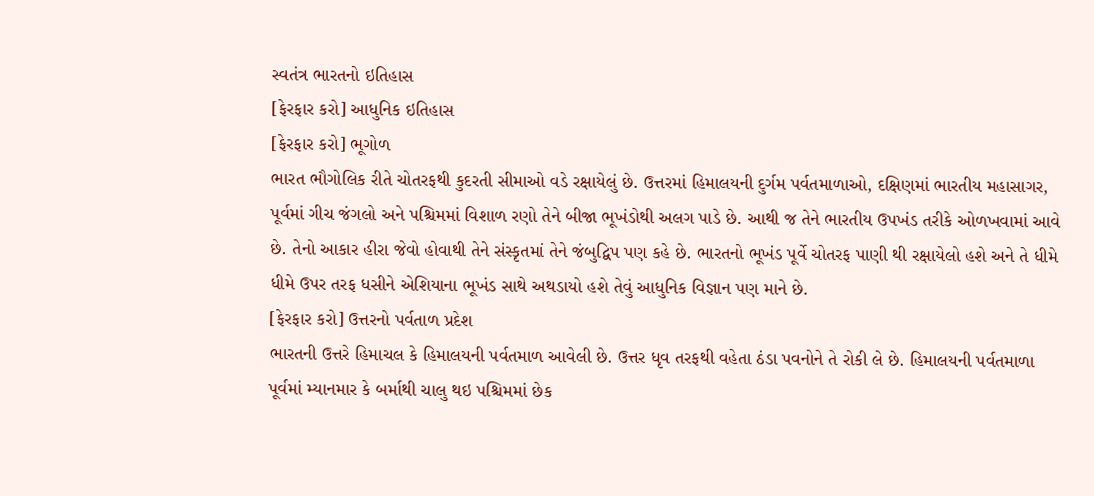સ્વતંત્ર ભારતનો ઇતિહાસ
[ફેરફાર કરો] આધુનિક ઇતિહાસ
[ફેરફાર કરો] ભૂગોળ
ભારત ભૌગોલિક રીતે ચોતરફથી કુદરતી સીમાઓ વડે રક્ષાયેલું છે. ઉત્તરમાં હિમાલયની દુર્ગમ પર્વતમાળાઓ, દક્ષિણમાં ભારતીય મહાસાગર, પૂર્વમાં ગીચ જંગલો અને પશ્ચિમમાં વિશાળ રણો તેને બીજા ભૂખંડોથી અલગ પાડે છે. આથી જ તેને ભારતીય ઉપખંડ તરીકે ઓળખવામાં આવે છે. તેનો આકાર હીરા જેવો હોવાથી તેને સંસ્કૃતમાં તેને જંબુદ્વિપ પણ કહે છે. ભારતનો ભૂખંડ પૂર્વે ચોતરફ પાણી થી રક્ષાયેલો હશે અને તે ધીમે ધીમે ઉપર તરફ ધસીને એશિયાના ભૂખંડ સાથે અથડાયો હશે તેવું આધુનિક વિજ્ઞાન પણ માને છે.
[ફેરફાર કરો] ઉત્તરનો પર્વતાળ પ્રદેશ
ભારતની ઉત્તરે હિમાચલ કે હિમાલયની પર્વતમાળ આવેલી છે. ઉત્તર ધૃવ તરફથી વહેતા ઠંડા પવનોને તે રોકી લે છે. હિમાલયની પર્વતમાળા પૂર્વમાં મ્યાનમાર કે બર્માથી ચાલુ થઇ પશ્ચિમમાં છેક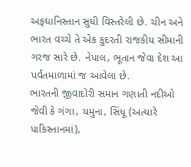અફઘાનિસ્તાન સુધી વિસ્તરેલી છે. ચીન અને ભારત વચ્ચે તે એક કુદરતી રાજકીય સીમાની ગરજ સારે છે. નેપાલ, ભૂતાન જેવા દેશ આ પર્વતમાળામાં જ આવેલા છે.
ભારતની જીવાદોરી સમાન ગણાતી નદીઓ જેવી કે ગંગા, યમુના, સિંધૂ (અત્યારે પાકિસ્તાનમાં),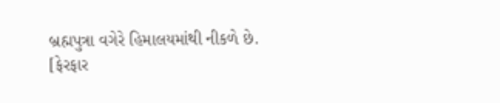બ્રહ્મપુત્રા વગેરે હિમાલયમાંથી નીકળે છે.
[ફેરફાર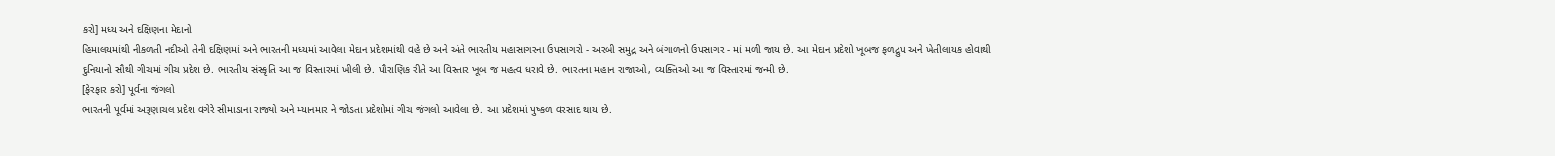કરો] મધ્ય અને દક્ષિણના મેદાનો
હિમાલયમાંથી નીકળતી નદીઓ તેની દક્ષિણમાં અને ભારતની મધ્યમાં આવેલા મેદાન પ્રદેશમાંથી વહે છે અને અંતે ભારતીય મહાસાગરના ઉપસાગરો - અરબી સમુદ્ર અને બંગાળનો ઉપસાગર - માં મળી જાય છે. આ મેદાન પ્રદેશો ખૂબજ ફળદ્રુપ અને ખેતીલાયક હોવાથી દુનિયાનો સૌથી ગીચમાં ગીચ પ્રદેશ છે. ભારતીય સંસ્કૃતિ આ જ વિસ્તારમાં ખીલી છે. પૌરાણિક રીતે આ વિસ્તાર ખૂબ જ મહત્વ ધરાવે છે. ભારતના મહાન રાજાઓ, વ્યક્તિઓ આ જ વિસ્તારમાં જન્મી છે.
[ફેરફાર કરો] પૂર્વના જંગલો
ભારતની પૂર્વમાં અરૂણાચલ પ્રદેશ વગેરે સીમાડાના રાજ્યો અને મ્યાનમાર ને જોડતા પ્રદેશોમાં ગીચ જંગલો આવેલા છે. આ પ્રદેશમાં પુષ્કળ વરસાદ થાય છે.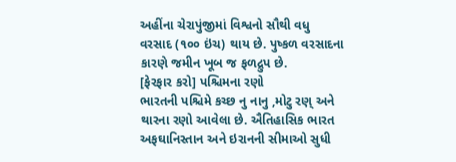અહીંના ચેરાપુંજીમાં વિશ્વનો સૌથી વધુ વરસાદ (૧૦૦ ઇંચ) થાય છે. પુષ્કળ વરસાદના કારણે જમીન ખૂબ જ ફળદ્રુપ છે.
[ફેરફાર કરો] પશ્ચિમના રણો
ભારતની પશ્ચિમે કચ્છ નુ નાનુ ,મોટુ રણ્ અને થારના રણો આવેલા છે. ઐતિહાસિક ભારત અફઘાનિસ્તાન અને ઇરાનની સીમાઓ સુધી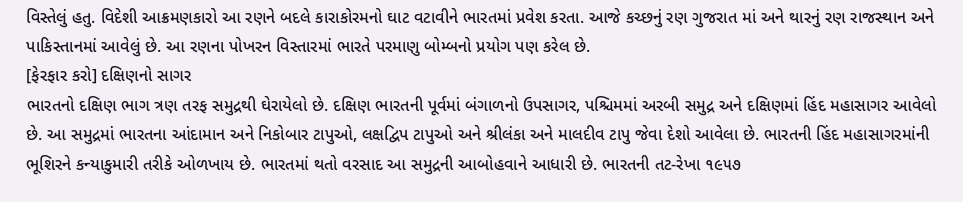વિસ્તેલું હતુ. વિદેશી આક્રમણકારો આ રણને બદલે કારાકોરમનો ઘાટ વટાવીને ભારતમાં પ્રવેશ કરતા. આજે કચ્છનું રણ ગુજરાત માં અને થારનું રણ રાજસ્થાન અને પાકિસ્તાનમાં આવેલું છે. આ રણના પોખરન વિસ્તારમાં ભારતે પરમાણુ બોમ્બનો પ્રયોગ પણ કરેલ છે.
[ફેરફાર કરો] દક્ષિણનો સાગર
ભારતનો દક્ષિણ ભાગ ત્રણ તરફ સમુદ્રથી ઘેરાયેલો છે. દક્ષિણ ભારતની પૂર્વમાં બંગાળનો ઉપસાગર, પશ્ચિમમાં અરબી સમુદ્ર અને દક્ષિણમાં હિંદ મહાસાગર આવેલો છે. આ સમુદ્રમાં ભારતના આંદામાન અને નિકોબાર ટાપુઓ, લક્ષદ્વિપ ટાપુઓ અને શ્રીલંકા અને માલદીવ ટાપુ જેવા દેશો આવેલા છે. ભારતની હિંદ મહાસાગરમાંની ભૂશિરને કન્યાકુમારી તરીકે ઓળખાય છે. ભારતમાં થતો વરસાદ આ સમુદ્રની આબોહવાને આધારી છે. ભારતની તટ-રેખા ૧૯૫૭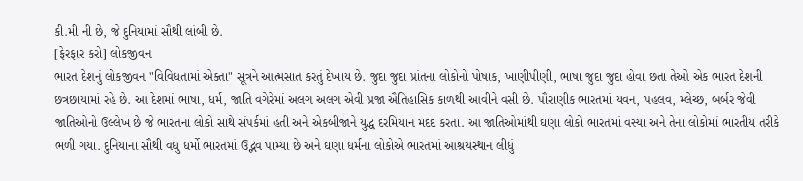કી.મી ની છે, જે દુનિયામાં સૌથી લાંબી છે.
[ફેરફાર કરો] લોકજીવન
ભારત દેશનું લોકજીવન "વિવિધતામાં એક્તા" સૂત્રને આત્મસાત કરતું દેખાય છે. જુદા જુદા પ્રાંતના લોકોનો પોષાક, ખાણીપીણી, ભાષા જુદા જુદા હોવા છતા તેઓ એક ભારત દેશની છત્રછાયામાં રહે છે. આ દેશમાં ભાષા, ધર્મ, જાતિ વગેરેમાં અલગ અલગ એવી પ્રજા ઐતિહાસિક કાળથી આવીને વસી છે. પૌરાણીક ભારતમાં યવન, પહલવ, મ્લેચ્છ, બર્બર જેવી જાતિઓનો ઉલ્લેખ છે જે ભારતના લોકો સાથે સંપર્કમાં હતી અને એકબીજાને યુદ્ધ દરમિયાન મદદ કરતા. આ જાતિઓમાંથી ઘણા લોકો ભારતમાં વસ્યા અને તેના લોકોમાં ભારતીય તરીકે ભળી ગયા. દુનિયાના સૌથી વધુ ધર્મો ભારતમાં ઉદ્ભવ પામ્યા છે અને ઘણા ધર્મના લોકોએ ભારતમાં આશ્રયસ્થાન લીધું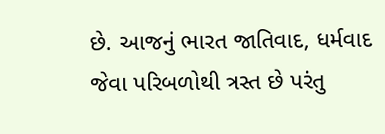છે. આજનું ભારત જાતિવાદ, ધર્મવાદ જેવા પરિબળોથી ત્રસ્ત છે પરંતુ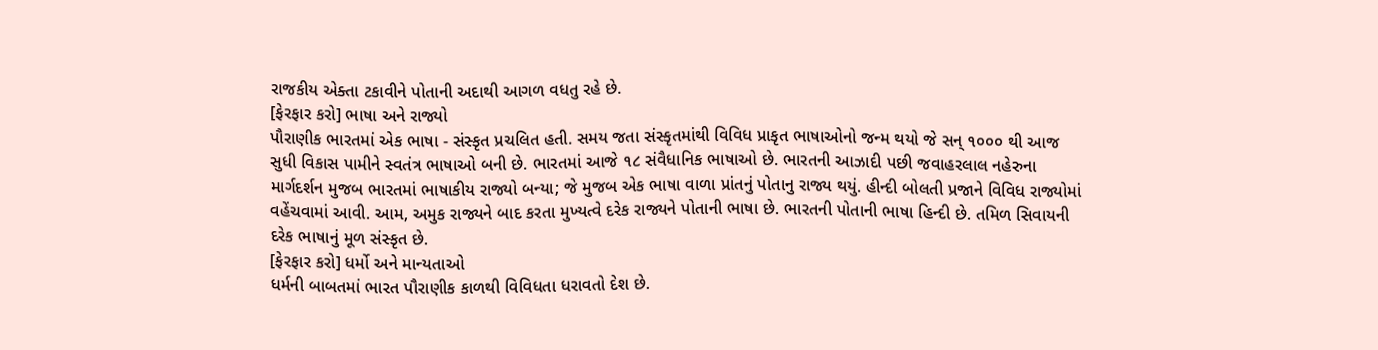રાજકીય એક્તા ટકાવીને પોતાની અદાથી આગળ વધતુ રહે છે.
[ફેરફાર કરો] ભાષા અને રાજ્યો
પૌરાણીક ભારતમાં એક ભાષા - સંસ્કૃત પ્રચલિત હતી. સમય જતા સંસ્કૃતમાંથી વિવિધ પ્રાકૃત ભાષાઓનો જન્મ થયો જે સન્ ૧૦૦૦ થી આજ સુધી વિકાસ પામીને સ્વતંત્ર ભાષાઓ બની છે. ભારતમાં આજે ૧૮ સંવૈધાનિક ભાષાઓ છે. ભારતની આઝાદી પછી જવાહરલાલ નહેરુના માર્ગદર્શન મુજબ ભારતમાં ભાષાકીય રાજ્યો બન્યા; જે મુજબ એક ભાષા વાળા પ્રાંતનું પોતાનુ રાજ્ય થયું. હીન્દી બોલતી પ્રજાને વિવિધ રાજ્યોમાં વહેંચવામાં આવી. આમ, અમુક રાજ્યને બાદ કરતા મુખ્યત્વે દરેક રાજ્યને પોતાની ભાષા છે. ભારતની પોતાની ભાષા હિન્દી છે. તમિળ સિવાયની દરેક ભાષાનું મૂળ સંસ્કૃત છે.
[ફેરફાર કરો] ધર્મો અને માન્યતાઓ
ધર્મની બાબતમાં ભારત પૌરાણીક કાળથી વિવિધતા ધરાવતો દેશ છે.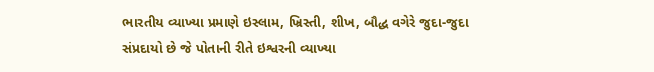ભારતીય વ્યાખ્યા પ્રમાણે ઇસ્લામ, ખ્રિસ્તી, શીખ, બૌદ્ધ વગેરે જુદા-જુદા સંપ્રદાયો છે જે પોતાની રીતે ઇશ્વરની વ્યાખ્યા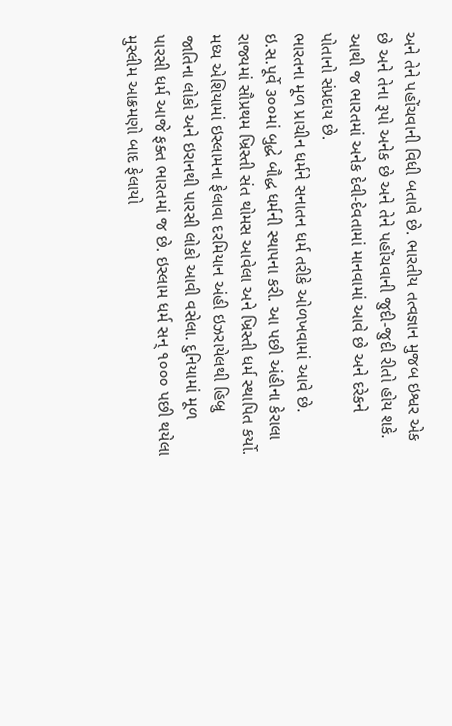અને તેને પહોંચવાની વિધી બતાવે છે. ભારતીય તત્વજ્ઞાન મુજબ ઇશ્વર એક છે અને તેના રૂપો અનેક છે અને તેને પહોંચવાની જુદી-જુદી રીતો હોય શકે. આથી જ ભારતમાં અનેક દેવી-દેવતામાં માનવામાં આવે છે અને દરેકને પોતાનો સંપ્રદાય છે.
ભારતના મૂળ પ્રાચીન ધર્મને સનાતન ધર્મ તરીકે ઓળખવામાં આવે છે. ઇ.સ.પૂર્વે ૩૦૦માં બુદ્ધે બૌદ્ધ ધર્મની સ્થાપના કરી. આ પછી અંહીના કેરાલા રાજ્યમાં સૌપ્રથમ ખ્રિસ્તી સંત થોમસ આવેલા અને ખ્રિસ્તી ધર્મ સ્થાપિત કર્યો. મધ્ય એશિયામાં ઇસ્લામના ફેલાવા દરમિયાન અંહી ઇઝરાયેલથી હિબ્રુ જાતિના લોકો અને ઇરાનથી પારસી લોકો આવી વસેલા. દુનિયામાં મૂળ પારસી ધર્મ આજે ફક્ત ભારતમાં જ છે. ઇસ્લામ ધર્મ સન્ ૧૦૦૦ પછી થયેલા મુસ્લીમ આક્રમણો બાદ ફેલાયો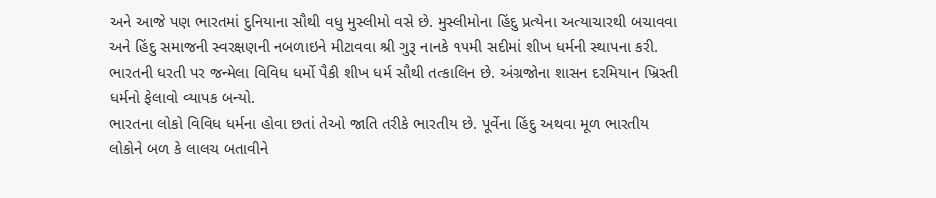અને આજે પણ ભારતમાં દુનિયાના સૌથી વધુ મુસ્લીમો વસે છે. મુસ્લીમોના હિંદુ પ્રત્યેના અત્યાચારથી બચાવવા અને હિંદુ સમાજની સ્વરક્ષણની નબળાઇને મીટાવવા શ્રી ગુરૂ નાનકે ૧૫મી સદીમાં શીખ ધર્મની સ્થાપના કરી. ભારતની ધરતી પર જન્મેલા વિવિધ ધર્મો પૈકી શીખ ધર્મ સૌથી તત્કાલિન છે. અંગ્રજોના શાસન દરમિયાન ખ્રિસ્તી ધર્મનો ફેલાવો વ્યાપક બન્યો.
ભારતના લોકો વિવિધ ધર્મના હોવા છતાં તેઓ જાતિ તરીકે ભારતીય છે. પૂર્વેના હિંદુ અથવા મૂળ ભારતીય લોકોને બળ કે લાલચ બતાવીને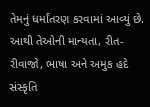તેમનું ધર્માંતરણ કરવામાં આવ્યું છે. આથી તેઓની માન્યતા, રીત-રીવાજો, ભાષા અને અમુક હદે સંસ્કૃતિ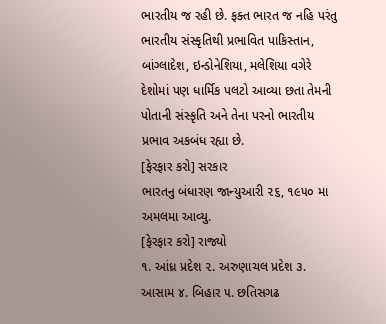ભારતીય જ રહી છે. ફક્ત ભારત જ નહિ પરંતુ ભારતીય સંસ્કૃતિથી પ્રભાવિત પાકિસ્તાન, બાંગ્લાદેશ, ઇન્ડોનેશિયા, મલેશિયા વગેરે દેશોમાં પણ ધાર્મિક પલટો આવ્યા છતા તેમની પોતાની સંસ્કૃતિ અને તેના પરનો ભારતીય પ્રભાવ અકબંધ રહ્યા છે.
[ફેરફાર કરો] સરકાર
ભારતનુ બંધારણ જાન્યુઆરી ૨૬, ૧૯૫૦ મા અમલમા આવ્યુ.
[ફેરફાર કરો] રાજ્યો
૧. આંધ્ર પ્રદેશ ૨. અરુણાચલ પ્રદેશ ૩. આસામ ૪. બિહાર ૫. છતિસગઢ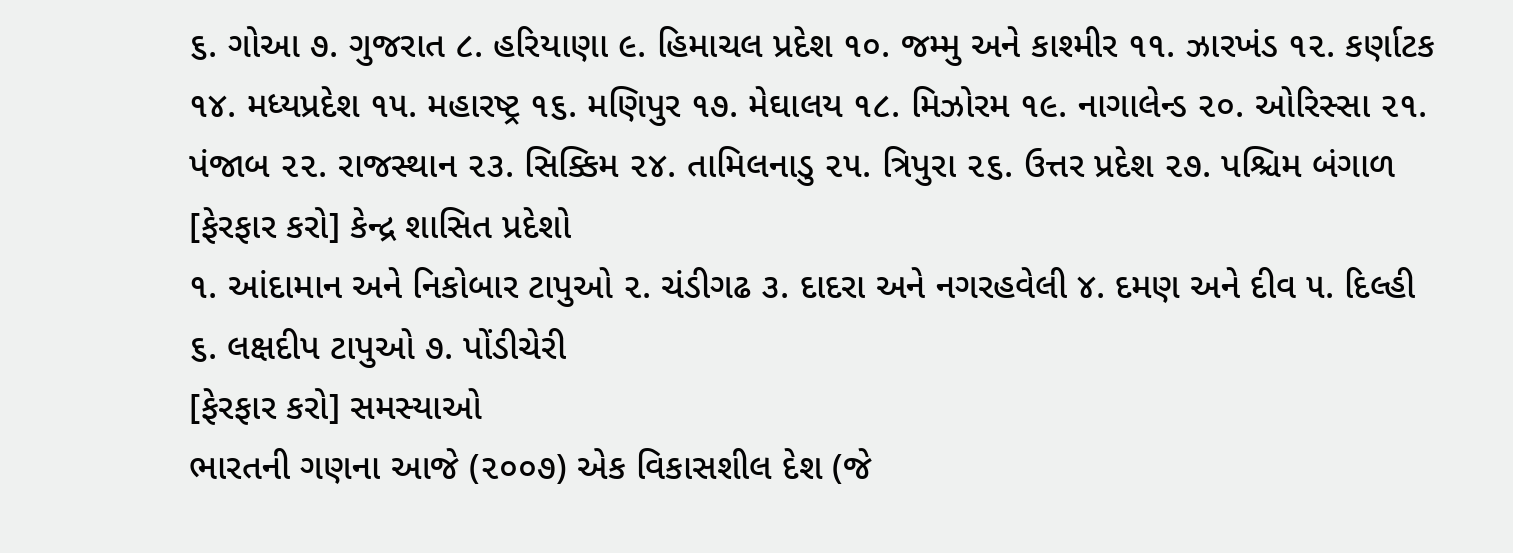૬. ગોઆ ૭. ગુજરાત ૮. હરિયાણા ૯. હિમાચલ પ્રદેશ ૧૦. જમ્મુ અને કાશ્મીર ૧૧. ઝારખંડ ૧૨. કર્ણાટક
૧૪. મધ્યપ્રદેશ ૧૫. મહારષ્ટ્ર ૧૬. મણિપુર ૧૭. મેઘાલય ૧૮. મિઝોરમ ૧૯. નાગાલેન્ડ ૨૦. ઓરિસ્સા ૨૧. પંજાબ ૨૨. રાજસ્થાન ૨૩. સિક્કિમ ૨૪. તામિલનાડુ ૨૫. ત્રિપુરા ૨૬. ઉત્તર પ્રદેશ ૨૭. પશ્ચિમ બંગાળ
[ફેરફાર કરો] કેન્દ્ર શાસિત પ્રદેશો
૧. આંદામાન અને નિકોબાર ટાપુઓ ૨. ચંડીગઢ ૩. દાદરા અને નગરહવેલી ૪. દમણ અને દીવ ૫. દિલ્હી ૬. લક્ષદીપ ટાપુઓ ૭. પોંડીચેરી
[ફેરફાર કરો] સમસ્યાઓ
ભારતની ગણના આજે (૨૦૦૭) એક વિકાસશીલ દેશ (જે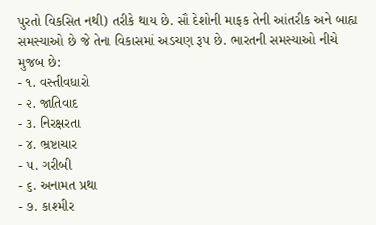પુરતો વિકસિત નથી) તરીકે થાય છે. સૌ દેશોની માફક તેની આંતરીક અને બાહ્ય સમસ્યાઓ છે જે તેના વિકાસમાં અડચણ રૂપ છે. ભારતની સમસ્યાઓ નીચે મુજબ છે:
- ૧. વસ્તીવધારો
- ૨. જાતિવાદ
- ૩. નિરક્ષરતા
- ૪. ભ્રષ્ટાચાર
- ૫. ગરીબી
- ૬. અનામત પ્રથા
- ૭. કાશ્મીર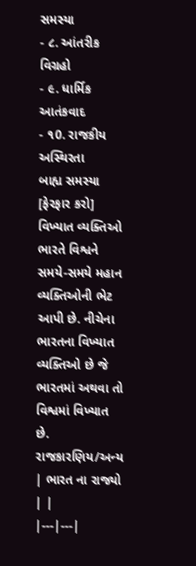સમસ્યા
- ૮. આંતરીક વિગ્રહો
- ૯. ધાર્મિક આતંકવાદ
- ૧0. રાજકીય અસ્થિરતા
બાહ્ય સમસ્યા
[ફેરફાર કરો] વિખ્યાત વ્યક્તિઓ
ભારતે વિશ્વને સમયે-સમયે મહાન વ્યક્તિઓની ભેટ આપી છે. નીચેના ભારતના વિખ્યાત વ્યક્તિઓ છે જે ભારતમાં અથવા તો વિશ્વમાં વિખ્યાત છે.
રાજકારણિય/અન્ય
| ભારત ના રાજ્યો | |
|---|---|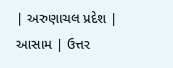| અરુણાચલ પ્રદેશ | આસામ | ઉત્તર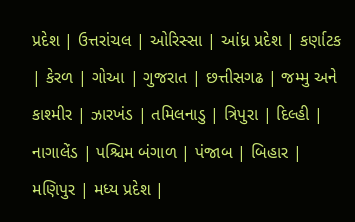પ્રદેશ | ઉત્તરાંચલ | ઓરિસ્સા | આંધ્ર પ્રદેશ | કર્ણાટક | કેરળ | ગોઆ | ગુજરાત | છત્તીસગઢ | જમ્મુ અને કાશ્મીર | ઝારખંડ | તમિલનાડુ | ત્રિપુરા | દિલ્હી | નાગાલેંડ | પશ્ચિમ બંગાળ | પંજાબ | બિહાર | મણિપુર | મધ્ય પ્રદેશ |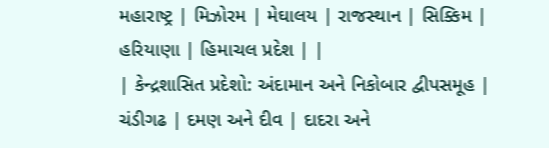મહારાષ્ટ્ર | મિઝોરમ | મેઘાલય | રાજસ્થાન | સિક્કિમ | હરિયાણા | હિમાચલ પ્રદેશ | |
| કેન્દ્રશાસિત પ્રદેશો: અંદામાન અને નિકોબાર દ્વીપસમૂહ | ચંડીગઢ | દમણ અને દીવ | દાદરા અને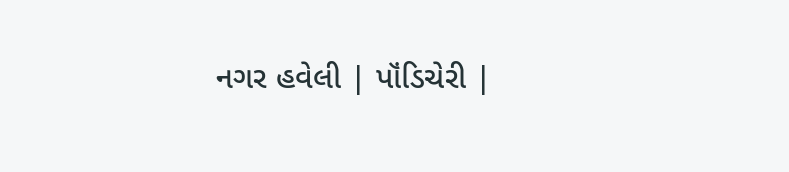નગર હવેલી | પૉંડિચેરી |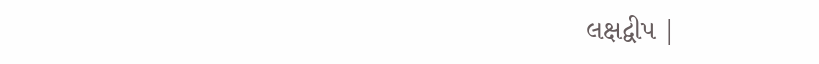લક્ષદ્વીપ |